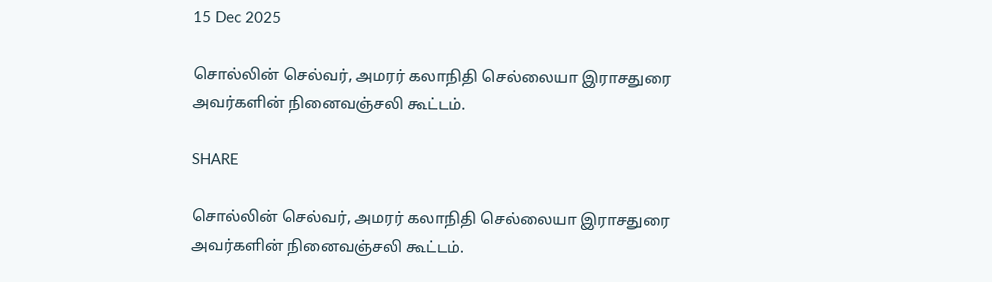15 Dec 2025

சொல்லின் செல்வர், அமரர் கலாநிதி செல்லையா இராசதுரை அவர்களின் நினைவஞ்சலி கூட்டம்.

SHARE

சொல்லின் செல்வர், அமரர் கலாநிதி செல்லையா இராசதுரை அவர்களின் நினைவஞ்சலி கூட்டம்.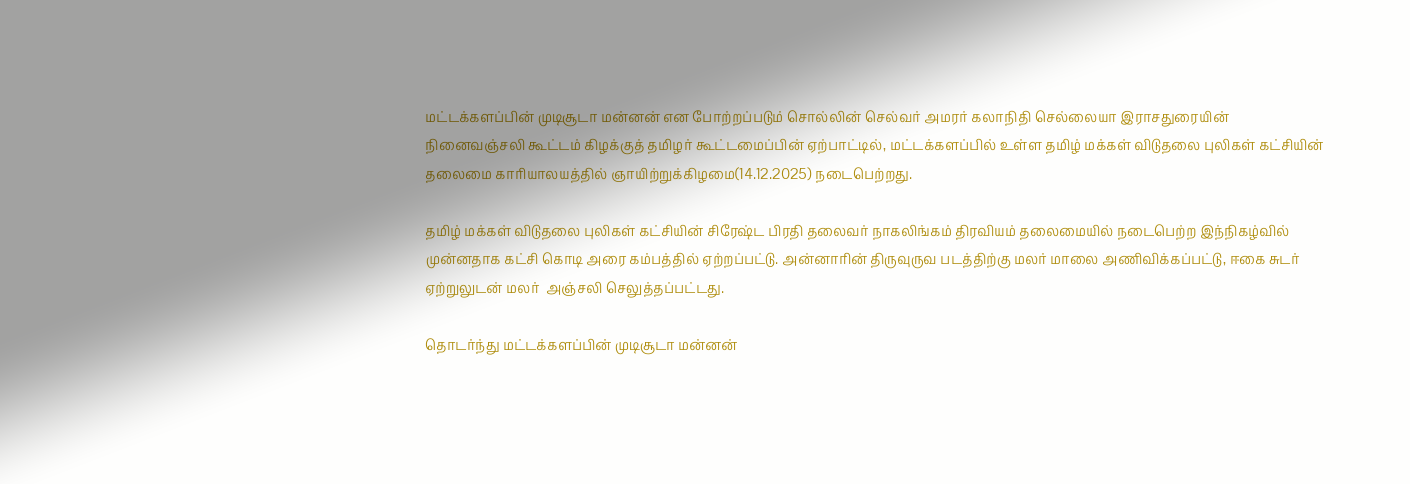மட்டக்களப்பின் முடிசூடா மன்னன் என போற்றப்படும் சொல்லின் செல்வர் அமரர் கலாநிதி செல்லையா இராசதுரையின் நினைவஞ்சலி கூட்டம் கிழக்குத் தமிழர் கூட்டமைப்பின் ஏற்பாட்டில், மட்டக்களப்பில் உள்ள தமிழ் மக்கள் விடுதலை புலிகள் கட்சியின் தலைமை காரியாலயத்தில் ஞாயிற்றுக்கிழமை(14.12.2025) நடைபெற்றது.

தமிழ் மக்கள் விடுதலை புலிகள் கட்சியின் சிரேஷ்ட பிரதி தலைவர் நாகலிங்கம் திரவியம் தலைமையில் நடைபெற்ற இந்நிகழ்வில் முன்னதாக கட்சி கொடி அரை கம்பத்தில் ஏற்றப்பட்டு. அன்னாரின் திருவுருவ படத்திற்கு மலர் மாலை அணிவிக்கப்பட்டு, ஈகை சுடர் ஏற்றுலுடன் மலர்  அஞ்சலி செலுத்தப்பட்டது.

தொடர்ந்து மட்டக்களப்பின் முடிசூடா மன்னன்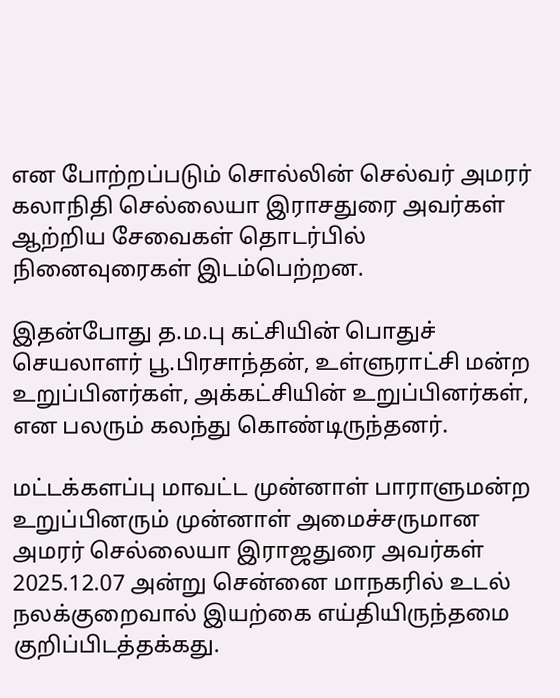என போற்றப்படும் சொல்லின் செல்வர் அமரர் கலாநிதி செல்லையா இராசதுரை அவர்கள் ஆற்றிய சேவைகள் தொடர்பில் நினைவுரைகள் இடம்பெற்றன.

இதன்போது த.ம.பு கட்சியின் பொதுச் செயலாளர் பூ.பிரசாந்தன், உள்ளுராட்சி மன்ற உறுப்பினர்கள், அக்கட்சியின் உறுப்பினர்கள், என பலரும் கலந்து கொண்டிருந்தனர்.

மட்டக்களப்பு மாவட்ட முன்னாள் பாராளுமன்ற உறுப்பினரும் முன்னாள் அமைச்சருமான அமரர் செல்லையா இராஜதுரை அவர்கள்  2025.12.07 அன்று சென்னை மாநகரில் உடல் நலக்குறைவால் இயற்கை எய்தியிருந்தமை குறிப்பிடத்தக்கது.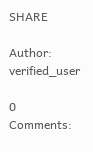SHARE

Author: verified_user

0 Comments: